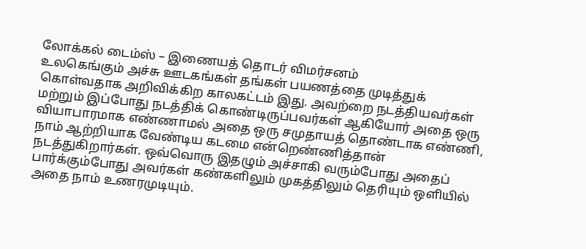லோக்கல் டைம்ஸ் – இணையத் தொடர் விமர்சனம்
உலகெங்கும் அச்சு ஊடகங்கள் தங்கள் பயணத்தை முடித்துக் கொள்வதாக அறிவிக்கிற காலகட்டம் இது. அவற்றை நடத்தியவர்கள் மற்றும் இப்போது நடத்திக் கொண்டிருப்பவர்கள் ஆகியோர் அதை ஒரு வியாபாரமாக எண்ணாமல் அதை ஒரு சமுதாயத் தொண்டாக எண்ணி, நாம் ஆற்றியாக வேண்டிய கடமை என்றெண்ணித்தான் நடத்துகிறார்கள். ஒவ்வொரு இதழும் அச்சாகி வரும்போது அதைப் பார்க்கும்போது அவர்கள் கண்களிலும் முகத்திலும் தெரியும் ஒளியில் அதை நாம் உணரமுடியும்.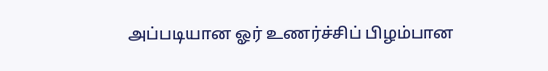அப்படியான ஓர் உணர்ச்சிப் பிழம்பான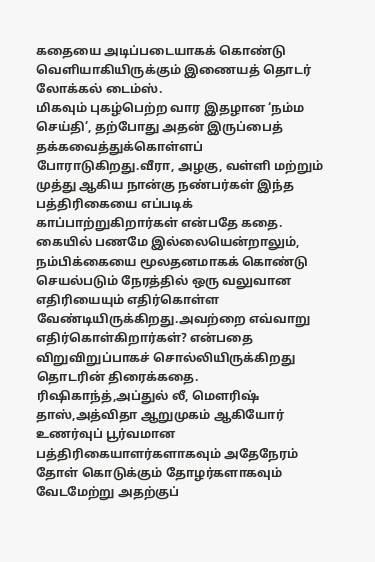கதையை அடிப்படையாகக் கொண்டு வெளியாகியிருக்கும் இணையத் தொடர் லோக்கல் டைம்ஸ்.
மிகவும் புகழ்பெற்ற வார இதழான ‘நம்ம செய்தி’, தற்போது அதன் இருப்பைத் தக்கவைத்துக்கொள்ளப் போராடுகிறது.வீரா, அழகு, வள்ளி மற்றும் முத்து ஆகிய நான்கு நண்பர்கள் இந்த பத்திரிகையை எப்படிக் காப்பாற்றுகிறார்கள் என்பதே கதை.
கையில் பணமே இல்லையென்றாலும், நம்பிக்கையை மூலதனமாகக் கொண்டு செயல்படும் நேரத்தில் ஒரு வலுவான எதிரியையும் எதிர்கொள்ள வேண்டியிருக்கிறது.அவற்றை எவ்வாறு எதிர்கொள்கிறார்கள்? என்பதை விறுவிறுப்பாகச் சொல்லியிருக்கிறது தொடரின் திரைக்கதை.
ரிஷிகாந்த்,அப்துல் லீ, மெளரிஷ் தாஸ்,அத்விதா ஆறுமுகம் ஆகியோர் உணர்வுப் பூர்வமான பத்திரிகையாளர்களாகவும் அதேநேரம் தோள் கொடுக்கும் தோழர்களாகவும் வேடமேற்று அதற்குப்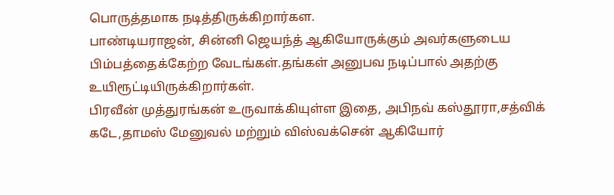பொருத்தமாக நடித்திருக்கிறார்கள.
பாண்டியராஜன், சின்னி ஜெயந்த் ஆகியோருக்கும் அவர்களுடைய பிம்பத்தைக்கேற்ற வேடங்கள்.தங்கள் அனுபவ நடிப்பால் அதற்கு உயிரூட்டியிருக்கிறார்கள்.
பிரவீன் முத்துரங்கன் உருவாக்கியுள்ள இதை, அபிநவ் கஸ்தூரா,சத்விக் கடே,தாமஸ் மேனுவல் மற்றும் விஸ்வக்சென் ஆகியோர்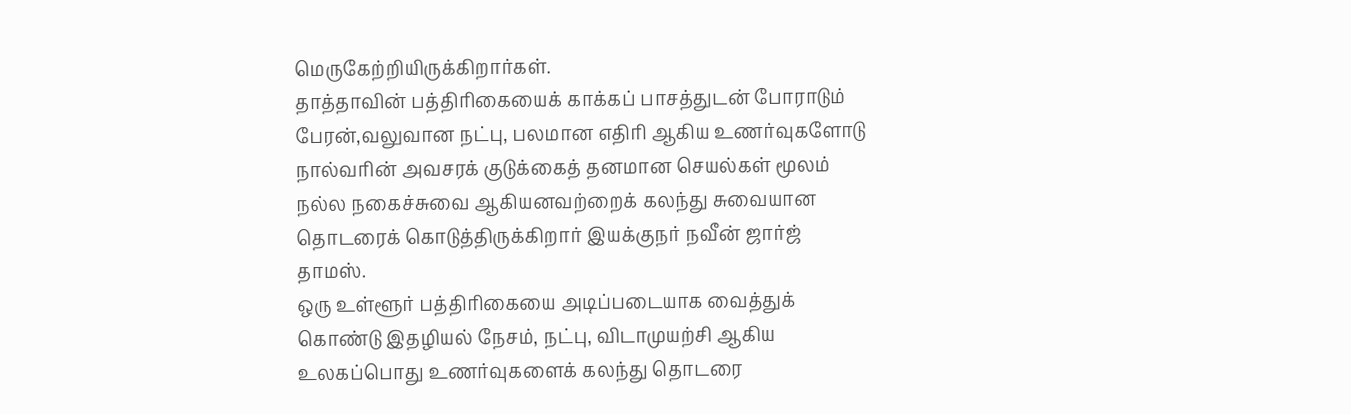மெருகேற்றியிருக்கிறார்கள்.
தாத்தாவின் பத்திரிகையைக் காக்கப் பாசத்துடன் போராடும் பேரன்,வலுவான நட்பு, பலமான எதிரி ஆகிய உணர்வுகளோடு நால்வரின் அவசரக் குடுக்கைத் தனமான செயல்கள் மூலம் நல்ல நகைச்சுவை ஆகியனவற்றைக் கலந்து சுவையான தொடரைக் கொடுத்திருக்கிறார் இயக்குநர் நவீன் ஜார்ஜ் தாமஸ்.
ஒரு உள்ளூர் பத்திரிகையை அடிப்படையாக வைத்துக் கொண்டு இதழியல் நேசம், நட்பு, விடாமுயற்சி ஆகிய உலகப்பொது உணர்வுகளைக் கலந்து தொடரை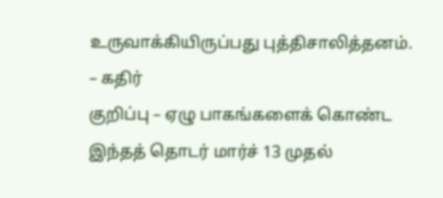உருவாக்கியிருப்பது புத்திசாலித்தனம்.
– கதிர்
குறிப்பு – ஏழு பாகங்களைக் கொண்ட இந்தத் தொடர் மார்ச் 13 முதல்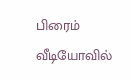பிரைம் வீடியோவில்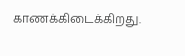காணக்கிடைக்கிறது.